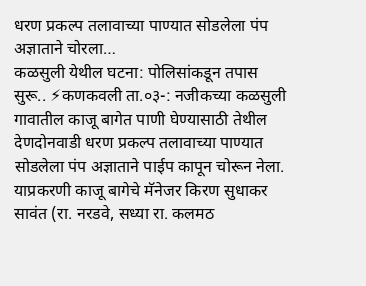धरण प्रकल्प तलावाच्या पाण्यात सोडलेला पंप अज्ञाताने चोरला…
कळसुली येथील घटना: पोलिसांकडून तपास सुरू.. ⚡कणकवली ता.०३-: नजीकच्या कळसुली गावातील काजू बागेत पाणी घेण्यासाठी तेथील देणदोनवाडी धरण प्रकल्प तलावाच्या पाण्यात सोडलेला पंप अज्ञाताने पाईप कापून चोरून नेला. याप्रकरणी काजू बागेचे मॅनेजर किरण सुधाकर सावंत (रा. नरडवे, सध्या रा. कलमठ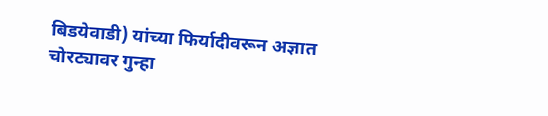बिडयेवाडी) यांच्या फिर्यादीवरून अज्ञात चोरट्यावर गुन्हा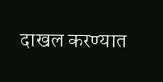दाखल करण्यात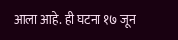आला आहे. ही घटना १७ जून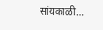सांयकाळी…